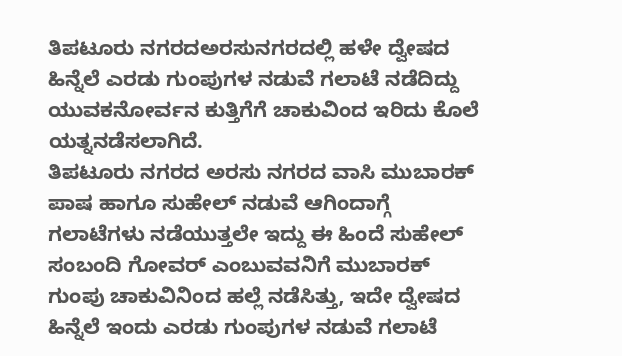ತಿಪಟೂರು ನಗರದಅರಸುನಗರದಲ್ಲಿ ಹಳೇ ದ್ವೇಷದ ಹಿನ್ನೆಲೆ ಎರಡು ಗುಂಪುಗಳ ನಡುವೆ ಗಲಾಟೆ ನಡೆದಿದ್ದು ಯುವಕನೋರ್ವನ ಕುತ್ತಿಗೆಗೆ ಚಾಕುವಿಂದ ಇರಿದು ಕೊಲೆ ಯತ್ನನಡೆಸಲಾಗಿದೆ.
ತಿಪಟೂರು ನಗರದ ಅರಸು ನಗರದ ವಾಸಿ ಮುಬಾರಕ್ ಪಾಷ ಹಾಗೂ ಸುಹೇಲ್ ನಡುವೆ ಆಗಿಂದಾಗ್ಗೆ ಗಲಾಟೆಗಳು ನಡೆಯುತ್ತಲೇ ಇದ್ದು ಈ ಹಿಂದೆ ಸುಹೇಲ್ ಸಂಬಂದಿ ಗೋವರ್ ಎಂಬುವವನಿಗೆ ಮುಬಾರಕ್ ಗುಂಪು ಚಾಕುವಿನಿಂದ ಹಲ್ಲೆ ನಡೆಸಿತ್ತು, ಇದೇ ದ್ವೇಷದ ಹಿನ್ನೆಲೆ ಇಂದು ಎರಡು ಗುಂಪುಗಳ ನಡುವೆ ಗಲಾಟೆ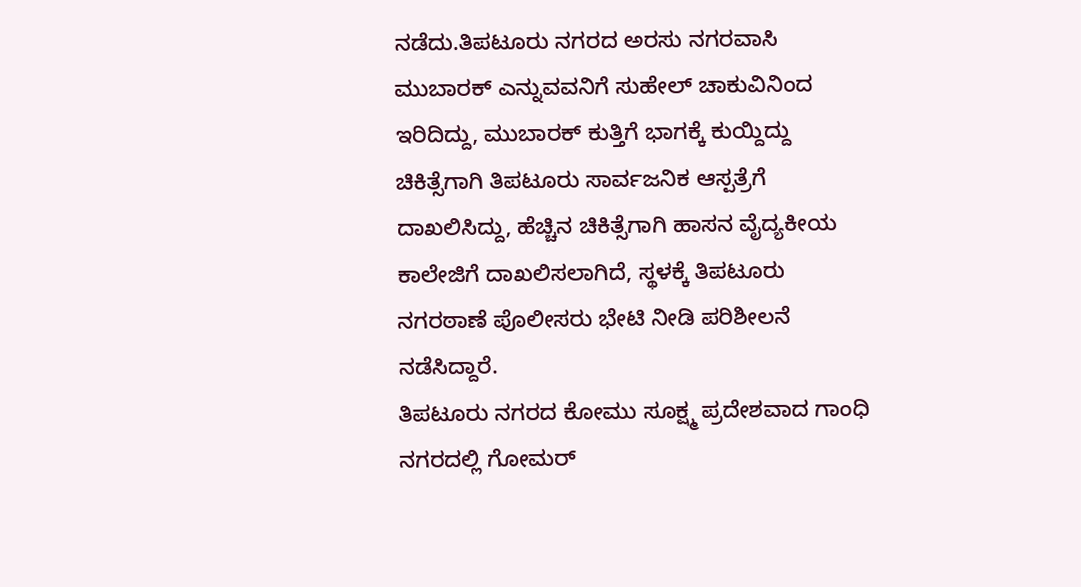ನಡೆದು.ತಿಪಟೂರು ನಗರದ ಅರಸು ನಗರವಾಸಿ ಮುಬಾರಕ್ ಎನ್ನುವವನಿಗೆ ಸುಹೇಲ್ ಚಾಕುವಿನಿಂದ ಇರಿದಿದ್ದು, ಮುಬಾರಕ್ ಕುತ್ತಿಗೆ ಭಾಗಕ್ಕೆ ಕುಯ್ದಿದ್ದು
ಚಿಕಿತ್ಸೆಗಾಗಿ ತಿಪಟೂರು ಸಾರ್ವಜನಿಕ ಆಸ್ಪತ್ರೆಗೆ ದಾಖಲಿಸಿದ್ದು, ಹೆಚ್ಚಿನ ಚಿಕಿತ್ಸೆಗಾಗಿ ಹಾಸನ ವೈದ್ಯಕೀಯ ಕಾಲೇಜಿಗೆ ದಾಖಲಿಸಲಾಗಿದೆ, ಸ್ಥಳಕ್ಕೆ ತಿಪಟೂರು ನಗರಠಾಣೆ ಪೊಲೀಸರು ಭೇಟಿ ನೀಡಿ ಪರಿಶೀಲನೆ ನಡೆಸಿದ್ದಾರೆ.
ತಿಪಟೂರು ನಗರದ ಕೋಮು ಸೂಕ್ಷ್ಮ ಪ್ರದೇಶವಾದ ಗಾಂಧಿ ನಗರದಲ್ಲಿ ಗೋಮರ್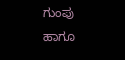ಗುಂಪು ಹಾಗೂ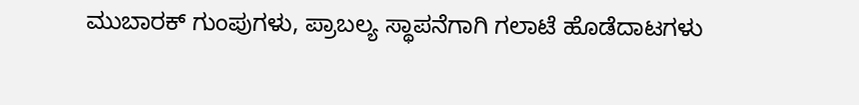ಮುಬಾರಕ್ ಗುಂಪುಗಳು, ಪ್ರಾಬಲ್ಯ ಸ್ಥಾಪನೆಗಾಗಿ ಗಲಾಟೆ ಹೊಡೆದಾಟಗಳು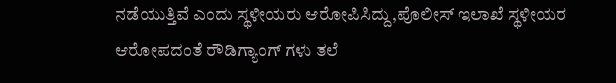ನಡೆಯುತ್ತಿವೆ ಎಂದು ಸ್ಥಳೀಯರು ಆರೋಪಿಸಿದ್ದು,ಪೊಲೀಸ್ ಇಲಾಖೆ ಸ್ಥಳೀಯರ ಆರೋಪದಂತೆ ರೌಡಿಗ್ಯಾಂಗ್ ಗಳು ತಲೆ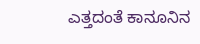ಎತ್ತದಂತೆ ಕಾನೂನಿನ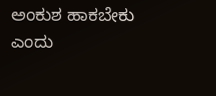ಅಂಕುಶ ಹಾಕಬೇಕು ಎಂದು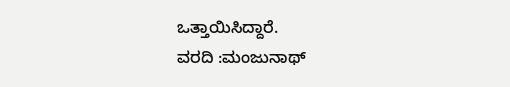ಒತ್ತಾಯಿಸಿದ್ದಾರೆ.
ವರದಿ :ಮಂಜುನಾಥ್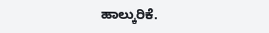ಹಾಲ್ಕುರಿಕೆ.